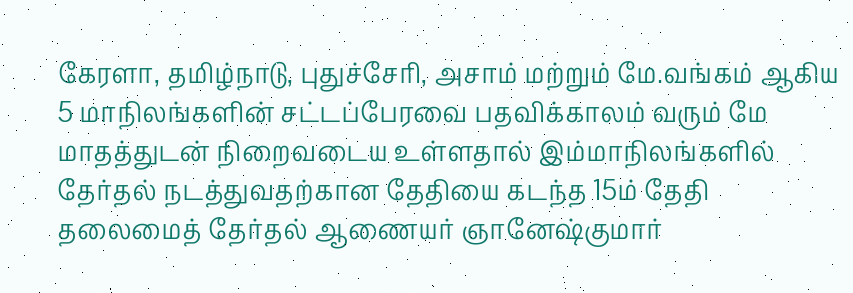கேரளா, தமிழ்நாடு, புதுச்சேரி, அசாம் மற்றும் மே.வங்கம் ஆகிய 5 மாநிலங்களின் சட்டப்பேரவை பதவிக்காலம் வரும் மே மாதத்துடன் நிறைவடைய உள்ளதால் இம்மாநிலங்களில் தேர்தல் நடத்துவதற்கான தேதியை கடந்த 15ம் தேதி தலைமைத் தேர்தல் ஆணையர் ஞானேஷ்குமார்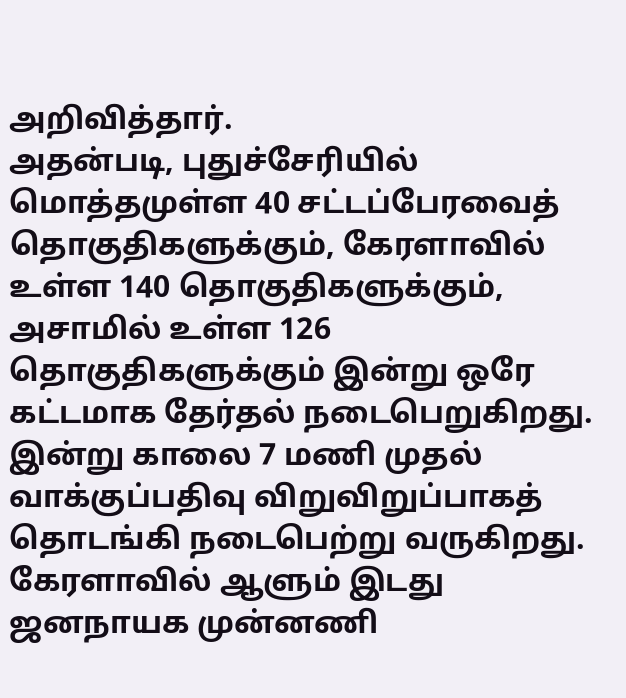அறிவித்தார்.
அதன்படி, புதுச்சேரியில் மொத்தமுள்ள 40 சட்டப்பேரவைத் தொகுதிகளுக்கும், கேரளாவில் உள்ள 140 தொகுதிகளுக்கும், அசாமில் உள்ள 126 தொகுதிகளுக்கும் இன்று ஒரே கட்டமாக தேர்தல் நடைபெறுகிறது. இன்று காலை 7 மணி முதல் வாக்குப்பதிவு விறுவிறுப்பாகத் தொடங்கி நடைபெற்று வருகிறது.
கேரளாவில் ஆளும் இடது ஜனநாயக முன்னணி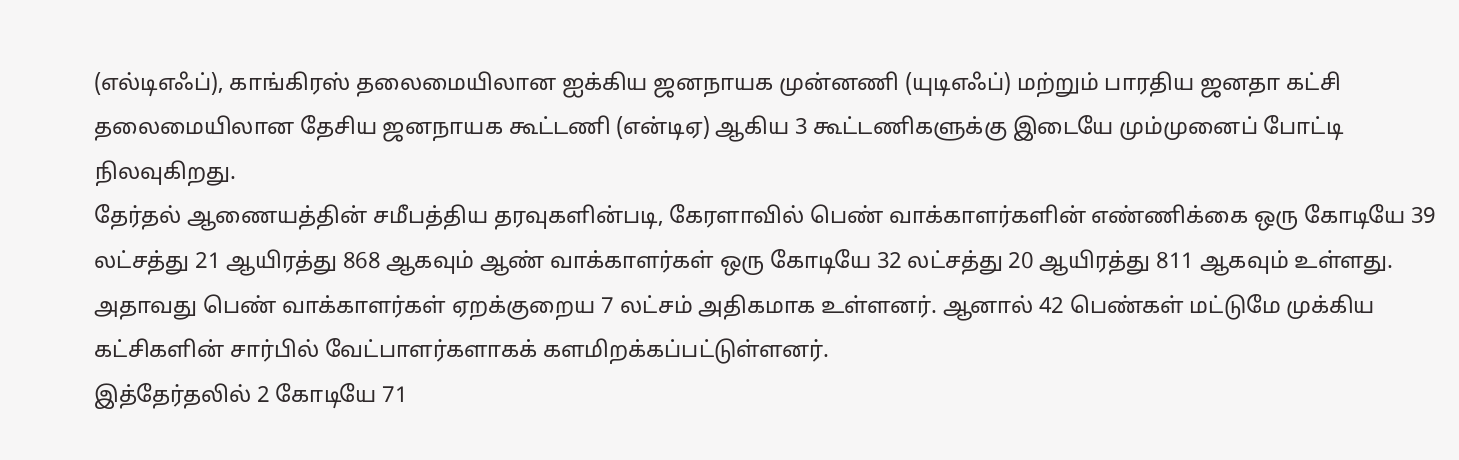(எல்டிஎஃப்), காங்கிரஸ் தலைமையிலான ஐக்கிய ஜனநாயக முன்னணி (யுடிஎஃப்) மற்றும் பாரதிய ஜனதா கட்சி தலைமையிலான தேசிய ஜனநாயக கூட்டணி (என்டிஏ) ஆகிய 3 கூட்டணிகளுக்கு இடையே மும்முனைப் போட்டி நிலவுகிறது.
தேர்தல் ஆணையத்தின் சமீபத்திய தரவுகளின்படி, கேரளாவில் பெண் வாக்காளர்களின் எண்ணிக்கை ஒரு கோடியே 39 லட்சத்து 21 ஆயிரத்து 868 ஆகவும் ஆண் வாக்காளர்கள் ஒரு கோடியே 32 லட்சத்து 20 ஆயிரத்து 811 ஆகவும் உள்ளது. அதாவது பெண் வாக்காளர்கள் ஏறக்குறைய 7 லட்சம் அதிகமாக உள்ளனர். ஆனால் 42 பெண்கள் மட்டுமே முக்கிய கட்சிகளின் சார்பில் வேட்பாளர்களாகக் களமிறக்கப்பட்டுள்ளனர்.
இத்தேர்தலில் 2 கோடியே 71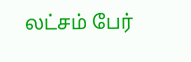லட்சம் பேர்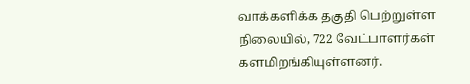வாக்களிக்க தகுதி பெற்றுள்ள நிலையில், 722 வேட்பாளர்கள் களமிறங்கியுள்ளனர்.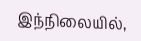இந்நிலையில்,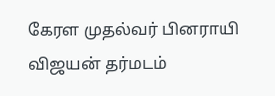கேரள முதல்வர் பினராயி விஜயன் தர்மடம்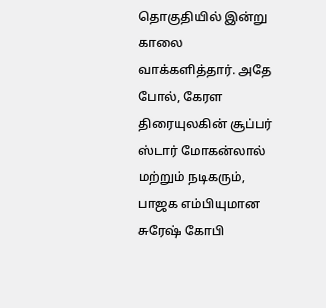தொகுதியில் இன்று காலை வாக்களித்தார். அதே போல், கேரள திரையுலகின் சூப்பர் ஸ்டார் மோகன்லால் மற்றும் நடிகரும், பாஜக எம்பியுமான சுரேஷ் கோபி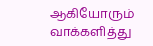ஆகியோரும் வாக்களித்து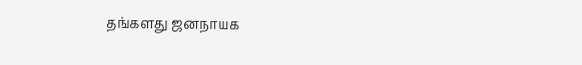தங்களது ஜனநாயக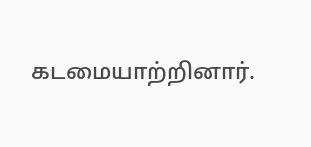கடமையாற்றினார்.